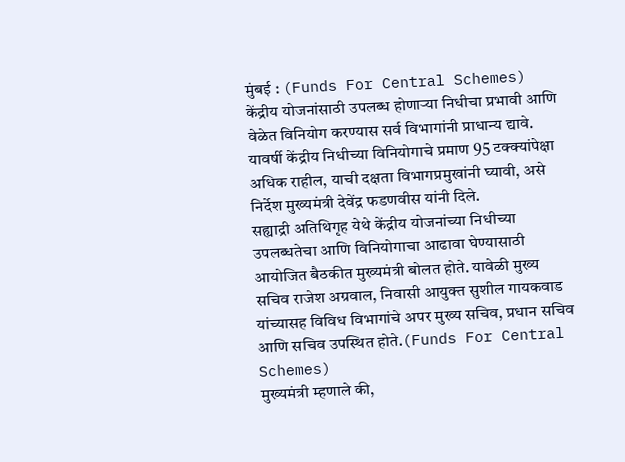मुंबई : (Funds For Central Schemes) केंद्रीय योजनांसाठी उपलब्ध होणाऱ्या निधीचा प्रभावी आणि वेळेत विनियोग करण्यास सर्व विभागांनी प्राधान्य द्यावे. यावर्षी केंद्रीय निधीच्या विनियोगाचे प्रमाण 95 टक्क्यांपेक्षा अधिक राहील, याची दक्षता विभागप्रमुखांनी घ्यावी, असे निर्देश मुख्यमंत्री देवेंद्र फडणवीस यांनी दिले.
सह्याद्री अतिथिगृह येथे केंद्रीय योजनांच्या निधीच्या उपलब्धतेचा आणि विनियोगाचा आढावा घेण्यासाठी आयोजित बैठकीत मुख्यमंत्री बोलत होते. यावेळी मुख्य सचिव राजेश अग्रवाल, निवासी आयुक्त सुशील गायकवाड यांच्यासह विविध विभागांचे अपर मुख्य सचिव, प्रधान सचिव आणि सचिव उपस्थित होते.(Funds For Central Schemes)
मुख्यमंत्री म्हणाले की,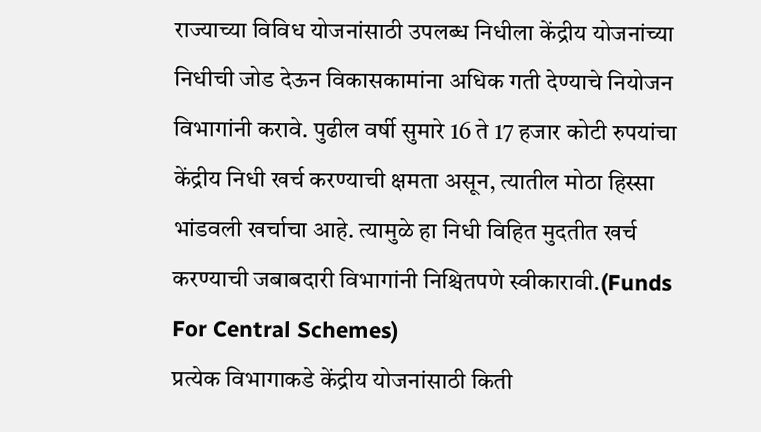राज्याच्या विविध योजनांसाठी उपलब्ध निधीला केंद्रीय योजनांच्या निधीची जोड देऊन विकासकामांना अधिक गती देण्याचे नियोजन विभागांनी करावे. पुढील वर्षी सुमारे 16 ते 17 हजार कोटी रुपयांचा केंद्रीय निधी खर्च करण्याची क्षमता असून, त्यातील मोठा हिस्सा भांडवली खर्चाचा आहे. त्यामुळे हा निधी विहित मुदतीत खर्च करण्याची जबाबदारी विभागांनी निश्चितपणे स्वीकारावी.(Funds For Central Schemes)
प्रत्येक विभागाकडे केंद्रीय योजनांसाठी किती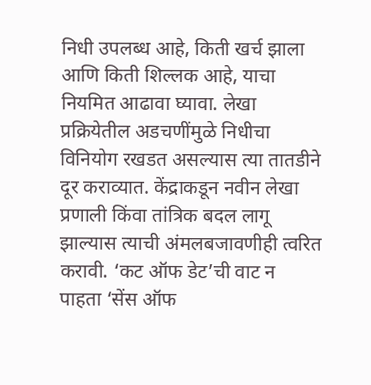निधी उपलब्ध आहे, किती खर्च झाला आणि किती शिल्लक आहे, याचा नियमित आढावा घ्यावा. लेखा प्रक्रियेतील अडचणींमुळे निधीचा विनियोग रखडत असल्यास त्या तातडीने दूर कराव्यात. केंद्राकडून नवीन लेखा प्रणाली किंवा तांत्रिक बदल लागू झाल्यास त्याची अंमलबजावणीही त्वरित करावी. ‘कट ऑफ डेट’ची वाट न पाहता ‘सेंस ऑफ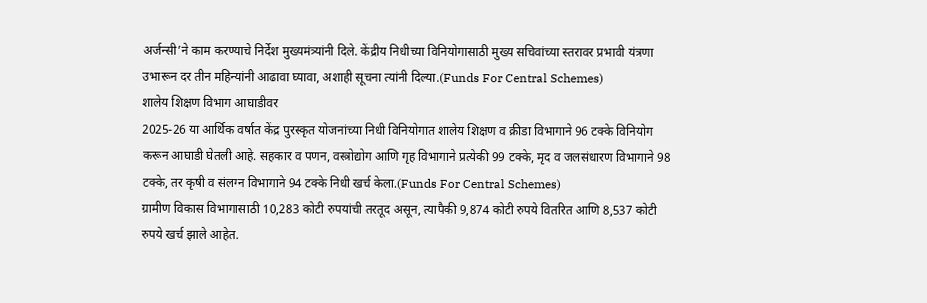अर्जन्सी’ने काम करण्याचे निर्देश मुख्यमंत्र्यांनी दिले. केंद्रीय निधीच्या विनियोगासाठी मुख्य सचिवांच्या स्तरावर प्रभावी यंत्रणा उभारून दर तीन महिन्यांनी आढावा घ्यावा, अशाही सूचना त्यांनी दिल्या.(Funds For Central Schemes)
शालेय शिक्षण विभाग आघाडीवर
2025-26 या आर्थिक वर्षात केंद्र पुरस्कृत योजनांच्या निधी विनियोगात शालेय शिक्षण व क्रीडा विभागाने 96 टक्के विनियोग करून आघाडी घेतली आहे. सहकार व पणन, वस्त्रोद्योग आणि गृह विभागाने प्रत्येकी 99 टक्के, मृद व जलसंधारण विभागाने 98 टक्के, तर कृषी व संलग्न विभागाने 94 टक्के निधी खर्च केला.(Funds For Central Schemes)
ग्रामीण विकास विभागासाठी 10,283 कोटी रुपयांची तरतूद असून, त्यापैकी 9,874 कोटी रुपये वितरित आणि 8,537 कोटी रुपये खर्च झाले आहेत.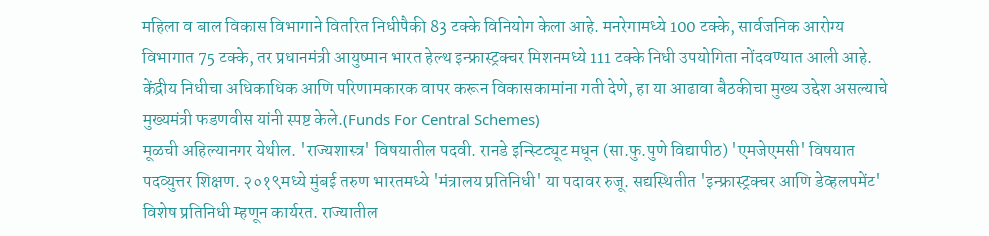महिला व बाल विकास विभागाने वितरित निधीपैकी 83 टक्के विनियोग केला आहे. मनरेगामध्ये 100 टक्के, सार्वजनिक आरोग्य विभागात 75 टक्के, तर प्रधानमंत्री आयुष्मान भारत हेल्थ इन्फ्रास्ट्रक्चर मिशनमध्ये 111 टक्के निधी उपयोगिता नोंदवण्यात आली आहे. केंद्रीय निधीचा अधिकाधिक आणि परिणामकारक वापर करून विकासकामांना गती देणे, हा या आढावा बैठकीचा मुख्य उद्देश असल्याचे मुख्यमंत्री फडणवीस यांनी स्पष्ट केले.(Funds For Central Schemes)
मूळची अहिल्यानगर येथील. 'राज्यशास्त्र' विषयातील पदवी. रानडे इन्स्टिट्यूट मधून (सा.फु.पुणे विद्यापीठ) 'एमजेएमसी' विषयात पदव्युत्तर शिक्षण. २०१९मध्ये मुंबई तरुण भारतमध्ये 'मंत्रालय प्रतिनिधी' या पदावर रुजू. सद्यस्थितीत 'इन्फ्रास्ट्रक्चर आणि डेव्हलपमेंट' विशेष प्रतिनिधी म्हणून कार्यरत. राज्यातील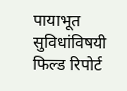पायाभूत सुविधांविषयी फिल्ड रिपोर्ट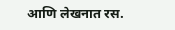आणि लेखनात रस.